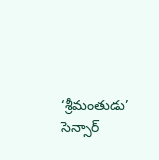‘శ్రీమంతుడు’ సెన్సార్‌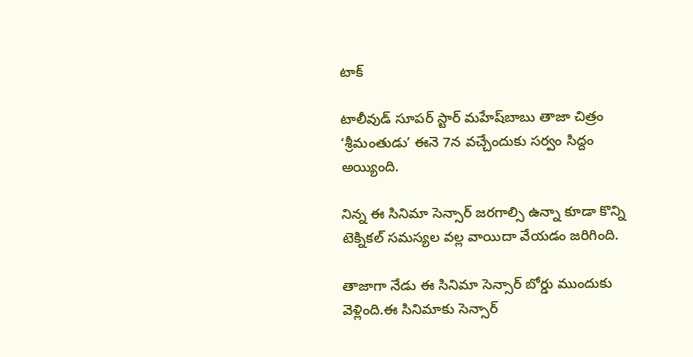టాక్‌

టాలీవుడ్‌ సూపర్‌ స్టార్‌ మహేష్‌బాబు తాజా చిత్రం ‘శ్రీమంతుడు’ ఈనె 7న వచ్చేందుకు సర్వం సిద్దం అయ్యింది.

నిన్న ఈ సినిమా సెన్సార్‌ జరగాల్సి ఉన్నా కూడా కొన్ని టెక్నికల్‌ సమస్యల వల్ల వాయిదా వేయడం జరిగింది.

తాజాగా నేడు ఈ సినిమా సెన్సార్‌ బోర్డు ముందుకు వెళ్లింది.ఈ సినిమాకు సెన్సార్‌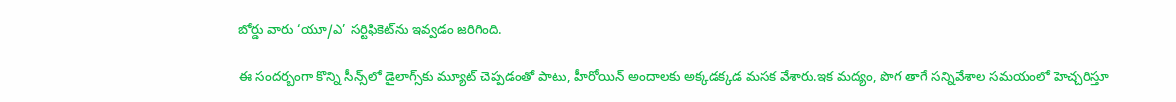బోర్డు వారు ‘యూ/ఎ’ సర్టిఫికెట్‌ను ఇవ్వడం జరిగింది.

ఈ సందర్బంగా కొన్ని సీన్స్‌లో డైలాగ్స్‌కు మ్యూట్‌ చెప్పడంతో పాటు, హీరోయిన్‌ అందాలకు అక్కడక్కడ మసక వేశారు.ఇక మద్యం, పొగ తాగే సన్నివేశాల సమయంలో హెచ్చరిస్తూ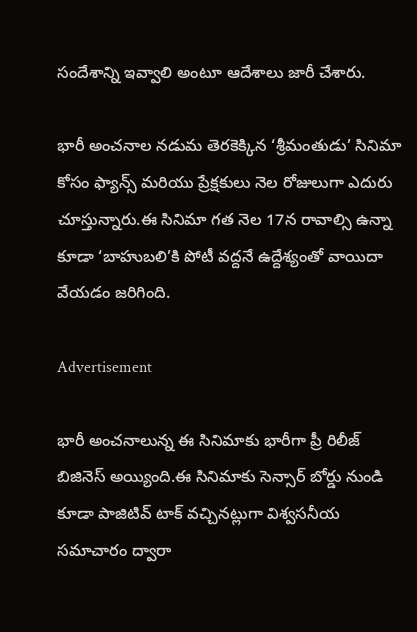సందేశాన్ని ఇవ్వాలి అంటూ ఆదేశాలు జారీ చేశారు.

భారీ అంచనాల నడుమ తెరకెక్కిన ‘శ్రీమంతుడు’ సినిమా కోసం ఫ్యాన్స్‌ మరియు ప్రేక్షకులు నెల రోజులుగా ఎదురు చూస్తున్నారు.ఈ సినిమా గత నెల 17న రావాల్సి ఉన్నా కూడా ‘బాహుబలి’కి పోటీ వద్దనే ఉద్దేశ్యంతో వాయిదా వేయడం జరిగింది.

Advertisement

భారీ అంచనాలున్న ఈ సినిమాకు భారీగా ప్రీ రిలీజ్‌ బిజినెస్‌ అయ్యింది.ఈ సినిమాకు సెన్సార్‌ బోర్డు నుండి కూడా పాజిటివ్‌ టాక్‌ వచ్చినట్లుగా విశ్వసనీయ సమాచారం ద్వారా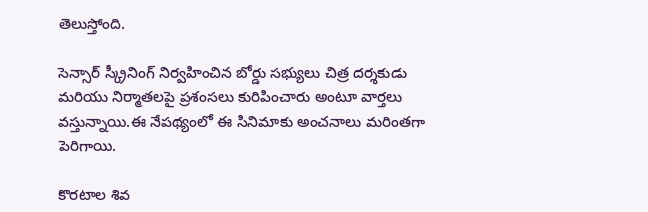తెలుస్తోంది.

సెన్సార్‌ స్క్రీనింగ్‌ నిర్వహించిన బోర్డు సభ్యులు చిత్ర దర్శకుడు మరియు నిర్మాతలపై ప్రశంసలు కురిపించారు అంటూ వార్తలు వస్తున్నాయి.ఈ నేపథ్యంలో ఈ సినిమాకు అంచనాలు మరింతగా పెరిగాయి.

కొరటాల శివ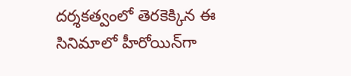దర్శకత్వంలో తెరకెక్కిన ఈ సినిమాలో హీరోయిన్‌గా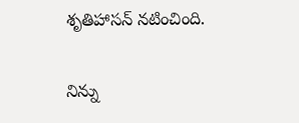శృతిహాసన్‌ నటించింది.

నిన్ను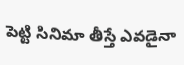పెట్టి సినిమా తీస్తే ఎవడైనా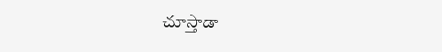చూస్తాడా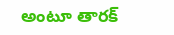అంటూ తారక్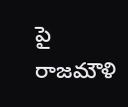పై రాజమౌళి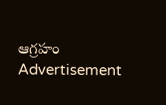ఆగ్రహం
Advertisement